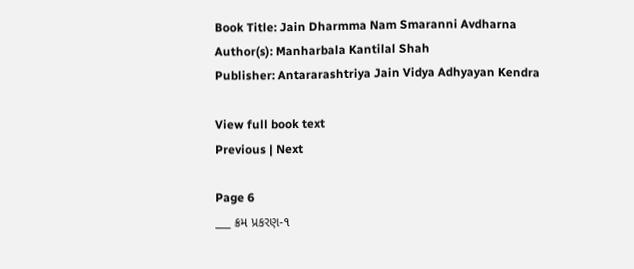Book Title: Jain Dharmma Nam Smaranni Avdharna
Author(s): Manharbala Kantilal Shah
Publisher: Antararashtriya Jain Vidya Adhyayan Kendra

View full book text
Previous | Next

Page 6
___ ક્રમ પ્રકરણ-૧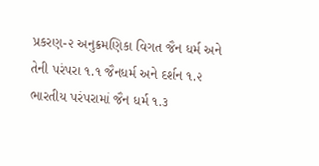પ્રકરણ-૨ અનુક્રમણિકા વિગત જૈન ધર્મ અને તેની પરંપરા ૧.૧ જૈનધર્મ અને દર્શન ૧.૨ ભારતીય પરંપરામાં જૈન ધર્મ ૧.૩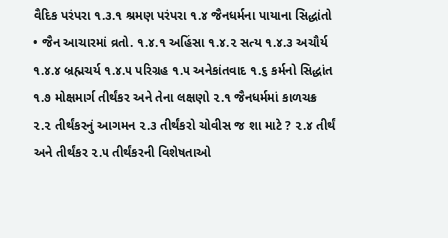વૈદિક પરંપરા ૧.૩.૧ શ્રમણ પરંપરા ૧.૪ જૈનધર્મના પાયાના સિદ્ધાંતો • જૈન આચારમાં વ્રતો. ૧.૪.૧ અહિંસા ૧.૪.૨ સત્ય ૧.૪.૩ અચૌર્ય ૧.૪.૪ બ્રહ્મચર્ય ૧.૪.૫ પરિગ્રહ ૧.૫ અનેકાંતવાદ ૧.૬ કર્મનો સિદ્ધાંત ૧.૭ મોક્ષમાર્ગ તીર્થંકર અને તેના લક્ષણો ૨.૧ જૈનધર્મમાં કાળચક્ર ૨.૨ તીર્થંકરનું આગમન ૨.૩ તીર્થંકરો ચોવીસ જ શા માટે ? ૨.૪ તીર્થં અને તીર્થંકર ૨.૫ તીર્થંકરની વિશેષતાઓ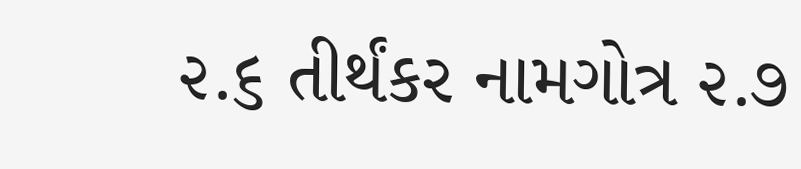૨.૬ તીર્થંકર નામગોત્ર ૨.૭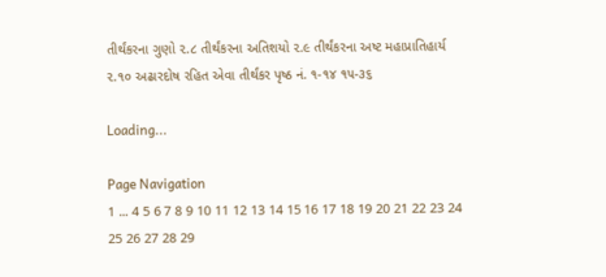તીર્થંકરના ગુણો ૨.૮ તીર્થંકરના અતિશયો ૨.૯ તીર્થંકરના અષ્ટ મહાપ્રાતિહાર્ય ૨.૧૦ અઢારદોષ રહિત એવા તીર્થંકર પૃષ્ઠ નં. ૧-૧૪ ૧૫-૩૬

Loading...

Page Navigation
1 ... 4 5 6 7 8 9 10 11 12 13 14 15 16 17 18 19 20 21 22 23 24 25 26 27 28 29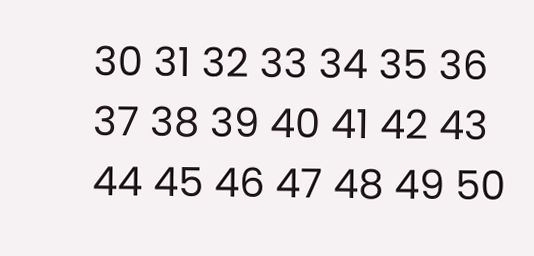30 31 32 33 34 35 36 37 38 39 40 41 42 43 44 45 46 47 48 49 50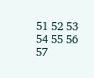51 52 53 54 55 56 57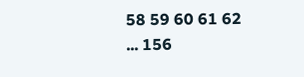58 59 60 61 62 ... 156